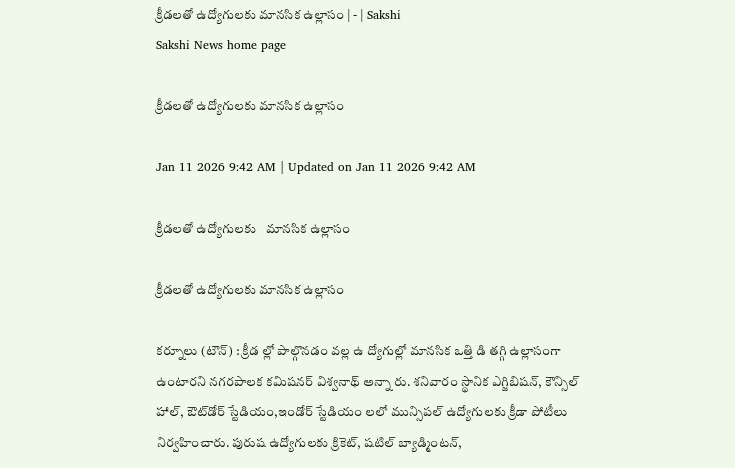క్రీడలతో ఉద్యోగులకు మానసిక ఉల్లాసం | - | Sakshi
Sakshi News home page

క్రీడలతో ఉద్యోగులకు మానసిక ఉల్లాసం

Jan 11 2026 9:42 AM | Updated on Jan 11 2026 9:42 AM

క్రీడలతో ఉద్యోగులకు   మానసిక ఉల్లాసం

క్రీడలతో ఉద్యోగులకు మానసిక ఉల్లాసం

కర్నూలు (టౌన్‌) : క్రీడ ల్లో పాల్గొనడం వల్ల ఉ ద్యోగుల్లో మానసిక ఒత్తి డి తగ్గి ఉల్లాసంగా ఉంటారని నగరపాలక కమిషనర్‌ విశ్వనాథ్‌ అన్నా రు. శనివారం స్థానిక ఎగ్జిబిషన్‌, కౌన్సిల్‌ హాల్‌, ఔట్‌డోర్‌ స్టేడియం,ఇండోర్‌ స్టేడియం లలో మున్సిపల్‌ ఉద్యోగులకు క్రీడా పోటీలు నిర్వహించారు. పురుష ఉద్యోగులకు క్రికెట్‌, షటిల్‌ బ్యాడ్మింటన్‌,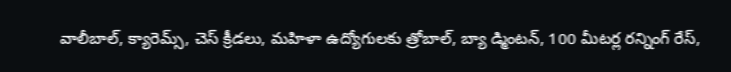వాలీబాల్‌, క్యారెమ్స్‌, చెస్‌ క్రీడలు, మహిళా ఉద్యోగులకు త్రోబాల్‌, బ్యా డ్మింటన్‌, 100 మీటర్ల రన్నింగ్‌ రేస్‌,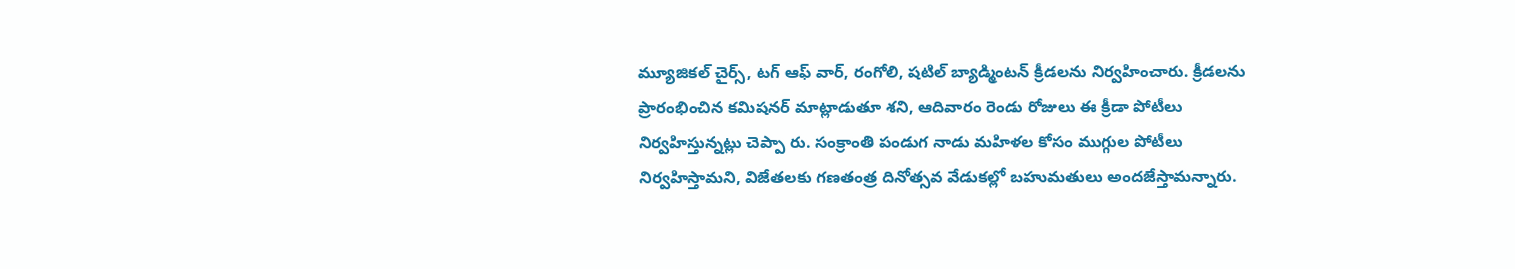మ్యూజికల్‌ చైర్స్‌, టగ్‌ ఆఫ్‌ వార్‌, రంగోలి, షటిల్‌ బ్యాడ్మింటన్‌ క్రీడలను నిర్వహించారు. క్రీడలను ప్రారంభించిన కమిషనర్‌ మాట్లాడుతూ శని, ఆదివారం రెండు రోజులు ఈ క్రీడా పోటీలు నిర్వహిస్తున్నట్లు చెప్పా రు. సంక్రాంతి పండుగ నాడు మహిళల కోసం ముగ్గుల పోటీలు నిర్వహిస్తామని, విజేతలకు గణతంత్ర దినోత్సవ వేడుకల్లో బహుమతులు అందజేస్తామన్నారు.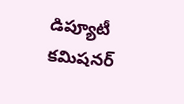డిప్యూటీ కమిషనర్‌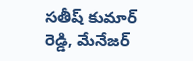సతీష్‌ కుమార్‌ రెడ్డి, మేనేజర్‌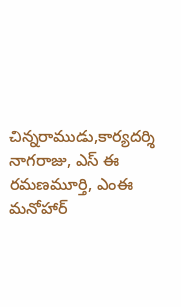చిన్నరాముడు,కార్యదర్శి నాగరాజు, ఎస్‌ ఈ రమణమూర్తి, ఎంఈ మనోహార్‌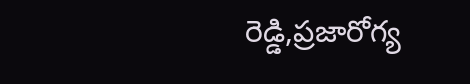రెడ్డి,ప్రజారోగ్య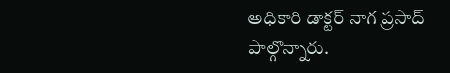అధికారి డాక్టర్‌ నాగ ప్రసాద్‌ పాల్గొన్నారు.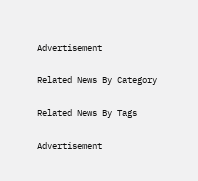Advertisement

Related News By Category

Related News By Tags

Advertisement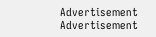Advertisement
Advertisement